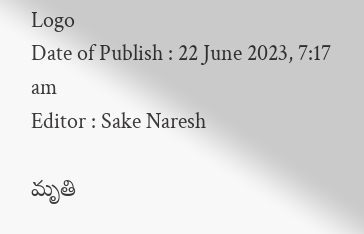Logo
Date of Publish : 22 June 2023, 7:17 am
Editor : Sake Naresh

మృతి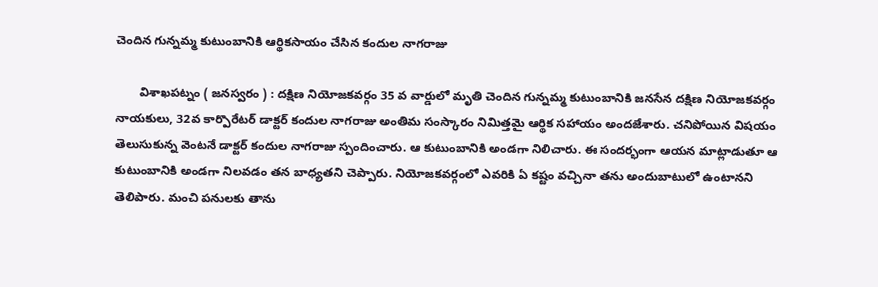చెందిన గున్నమ్మ కుటుంబానికి ఆర్థికసాయం చేసిన కందుల నాగరాజు

       విశాఖపట్నం ( జనస్వరం ) : దక్షిణ నియోజకవర్గం 35 వ వార్డులో మృతి చెందిన గున్నమ్మ కుటుంబానికి జనసేన దక్షిణ నియోజకవర్గం నాయకులు, 32వ కార్పొరేటర్ డాక్టర్ కందుల నాగరాజు అంతిమ సంస్కారం నిమిత్తమై ఆర్థిక సహాయం అందజేశారు. చనిపోయిన విషయం తెలుసుకున్న వెంటనే డాక్టర్ కందుల నాగరాజు స్పందించారు. ఆ కుటుంబానికి అండగా నిలిచారు. ఈ సందర్భంగా ఆయన మాట్లాడుతూ ఆ కుటుంబానికి అండగా నిలవడం తన బాధ్యతని చెప్పారు. నియోజకవర్గంలో ఎవరికి ఏ కష్టం వచ్చినా తను అందుబాటులో ఉంటానని తెలిపారు. మంచి పనులకు తాను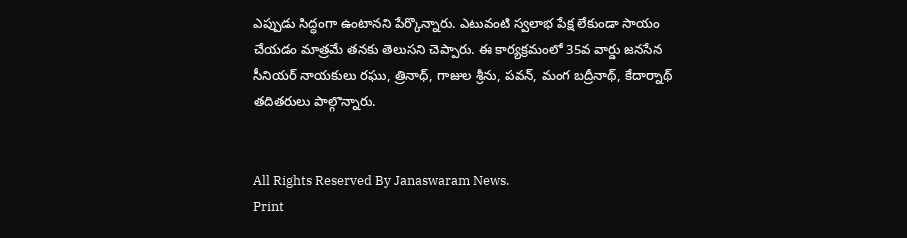ఎప్పుడు సిద్ధంగా ఉంటానని పేర్కొన్నారు. ఎటువంటి స్వలాభ పేక్ష లేకుండా సాయం చేయడం మాత్రమే తనకు తెలుసని చెప్పారు. ఈ కార్యక్రమంలో 35వ వార్డు జనసేన సీనియర్ నాయకులు రఘు, త్రినాధ్, గాజుల శ్రీను, పవన్, మంగ బద్రీనాథ్, కేదార్నాథ్ తదితరులు పాల్గొన్నారు.


All Rights Reserved By Janaswaram News.
Print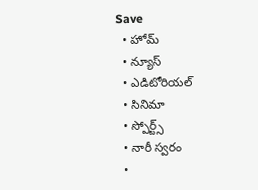Save
  • హోమ్
  • న్యూస్
  • ఎడిటోరియల్
  • సినిమా
  • స్పోర్ట్స్
  • నారీ స్వరం
  •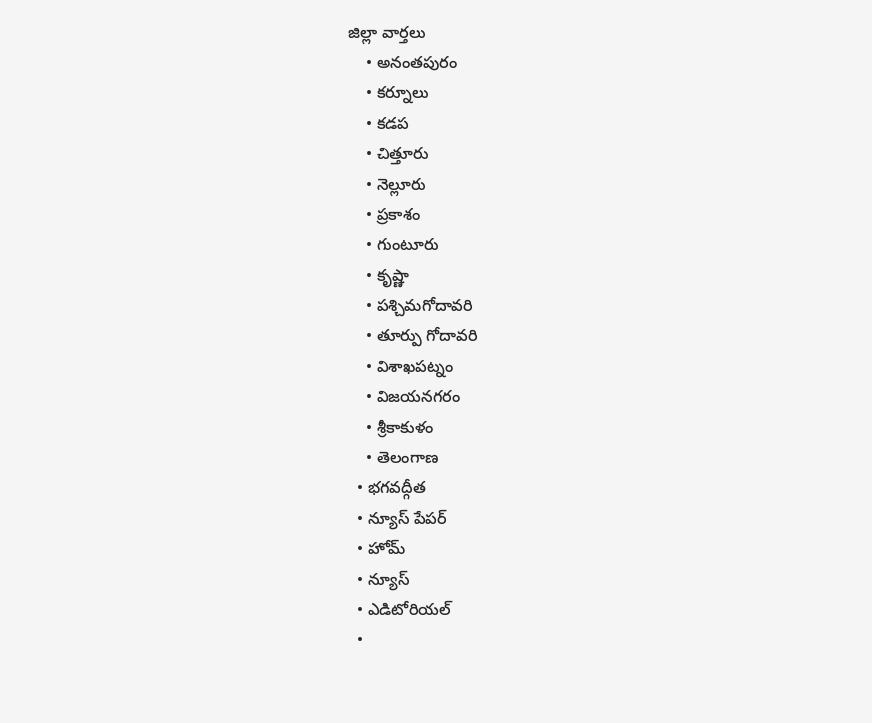జిల్లా వార్తలు
    • అనంతపురం
    • కర్నూలు
    • కడప
    • చిత్తూరు
    • నెల్లూరు
    • ప్రకాశం
    • గుంటూరు
    • కృష్ణా
    • పశ్చిమగోదావరి
    • తూర్పు గోదావరి
    • విశాఖపట్నం
    • విజయనగరం
    • శ్రీకాకుళం
    • తెలంగాణ
  • భగవద్గీత
  • న్యూస్ పేపర్
  • హోమ్
  • న్యూస్
  • ఎడిటోరియల్
  •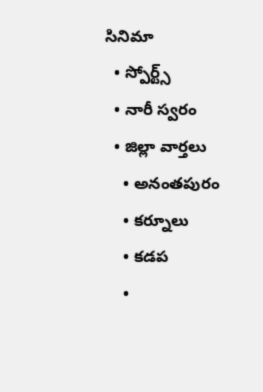సినిమా
  • స్పోర్ట్స్
  • నారీ స్వరం
  • జిల్లా వార్తలు
    • అనంతపురం
    • కర్నూలు
    • కడప
    •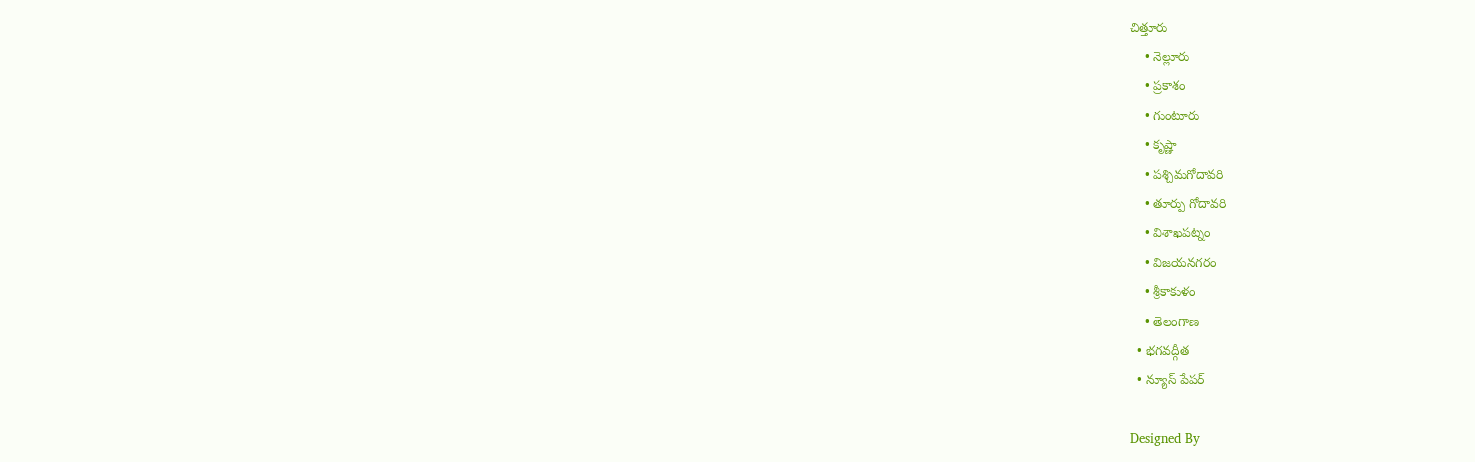చిత్తూరు
    • నెల్లూరు
    • ప్రకాశం
    • గుంటూరు
    • కృష్ణా
    • పశ్చిమగోదావరి
    • తూర్పు గోదావరి
    • విశాఖపట్నం
    • విజయనగరం
    • శ్రీకాకుళం
    • తెలంగాణ
  • భగవద్గీత
  • న్యూస్ పేపర్

Designed By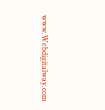www.Webdigitalway.com